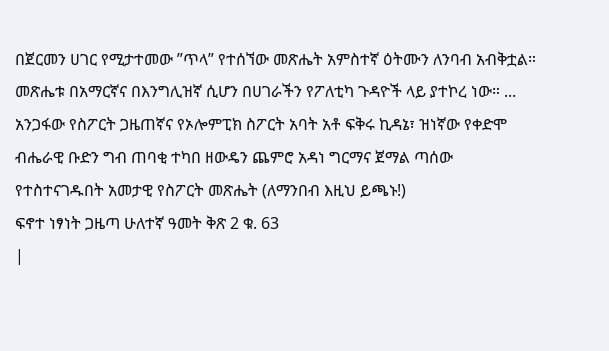በጀርመን ሀገር የሚታተመው ”ጥላ” የተሰኘው መጽሔት አምስተኛ ዕትሙን ለንባብ አብቅቷል። መጽሔቱ በአማርኛና በእንግሊዝኛ ሲሆን በሀገራችን የፖለቲካ ጉዳዮች ላይ ያተኮረ ነው። ...
አንጋፋው የስፖርት ጋዜጠኛና የኦሎምፒክ ስፖርት አባት አቶ ፍቅሩ ኪዳኔ፣ ዝነኛው የቀድሞ ብሔራዊ ቡድን ግብ ጠባቂ ተካበ ዘውዴን ጨምሮ አዳነ ግርማና ጀማል ጣሰው የተስተናገዱበት አመታዊ የስፖርት መጽሔት (ለማንበብ እዚህ ይጫኑ!)
ፍኖተ ነፃነት ጋዜጣ ሁለተኛ ዓመት ቅጽ 2 ቁ. 63
|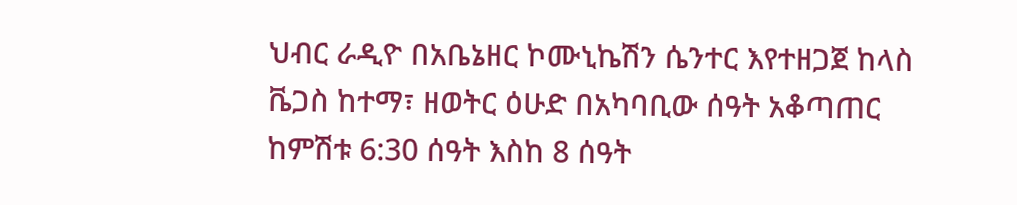ህብር ራዲዮ በአቤኔዘር ኮሙኒኬሽን ሴንተር እየተዘጋጀ ከላስ ቬጋስ ከተማ፣ ዘወትር ዕሁድ በአካባቢው ሰዓት አቆጣጠር ከምሽቱ 6:30 ሰዓት እስከ 8 ሰዓት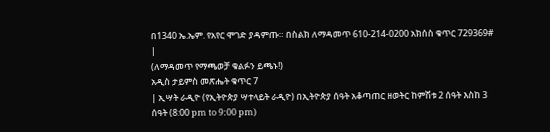በ1340 ኤ.ኤም. የአየር ሞገድ ያዳምጡ። በስልክ ለማዳመጥ 610-214-0200 አክሰስ ቁጥር 729369# |
(ለማዳመጥ የማጫወቻ ቁልፉን ይጫኑ!)
አዲስ ታይምስ መጽሔት ቁጥር 7
| ኢሣት ራዲዮ (የኢትዮጵያ ሣተላይት ራዲዮ) በኢትዮጵያ ሰዓት አቆጣጠር ዘወትር ከምሽቱ 2 ሰዓት እስከ 3 ሰዓት (8:00 pm to 9:00 pm)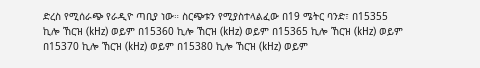ድረስ የሚሰራጭ የራዲዮ ጣቢያ ነው። ስርጭቱን የሚያስተላልፈው በ19 ሜትር ባንድ፣ በ15355 ኪሎ ኸርዝ (kHz) ወይም በ15360 ኪሎ ኸርዝ (kHz) ወይም በ15365 ኪሎ ኸርዝ (kHz) ወይም በ15370 ኪሎ ኸርዝ (kHz) ወይም በ15380 ኪሎ ኸርዝ (kHz) ወይም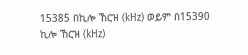15385 በኪሎ ኸርዝ (kHz) ወይም በ15390 ኪሎ ኸርዝ (kHz)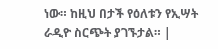ነው። ከዚህ በታች የዕለቱን የኢሣት ራዲዮ ስርጭት ያገኙታል። |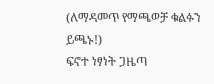(ለማዳመጥ የማጫወቻ ቁልፉን ይጫኑ!)
ፍኖተ ነፃነት ጋዜጣ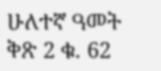ሁለተኛ ዓመት ቅጽ 2 ቁ. 62